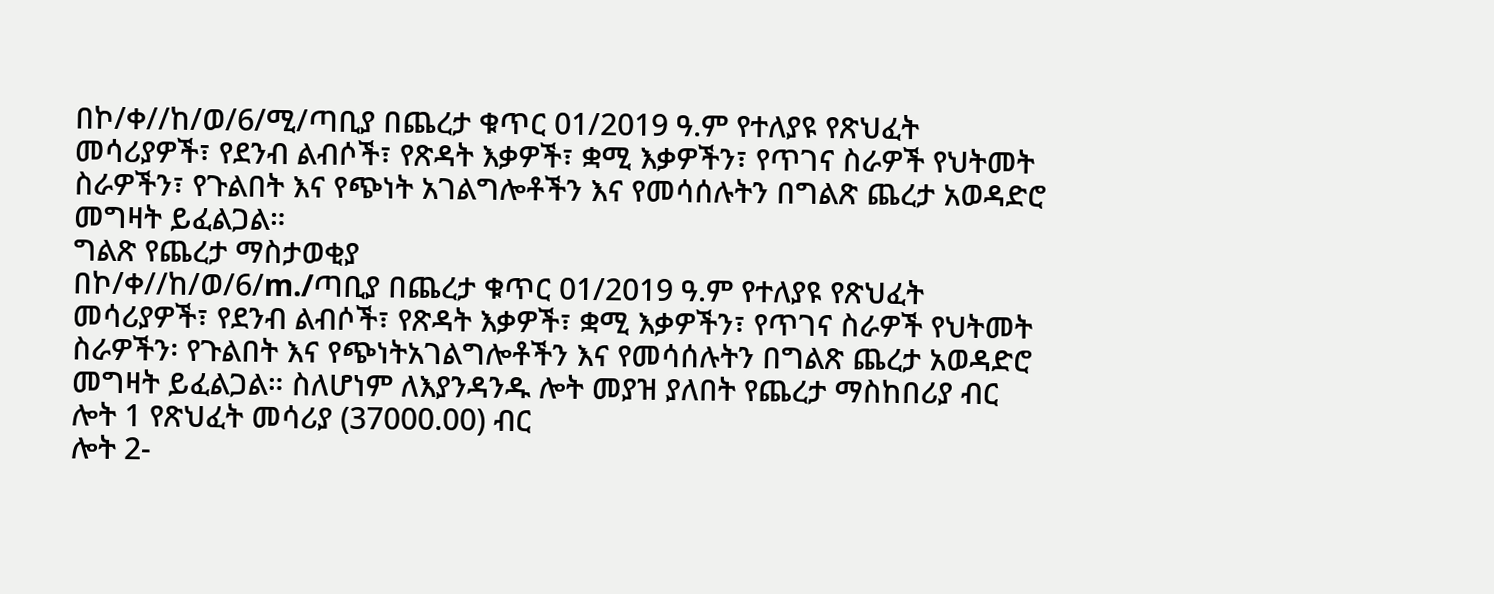በኮ/ቀ//ከ/ወ/6/ሚ/ጣቢያ በጨረታ ቁጥር 01/2019 ዓ.ም የተለያዩ የጽህፈት መሳሪያዎች፣ የደንብ ልብሶች፣ የጽዳት እቃዎች፣ ቋሚ እቃዎችን፣ የጥገና ስራዎች የህትመት ስራዎችን፣ የጉልበት እና የጭነት አገልግሎቶችን እና የመሳሰሉትን በግልጽ ጨረታ አወዳድሮ መግዛት ይፈልጋል።
ግልጽ የጨረታ ማስታወቂያ
በኮ/ቀ//ከ/ወ/6/m./ጣቢያ በጨረታ ቁጥር 01/2019 ዓ.ም የተለያዩ የጽህፈት መሳሪያዎች፣ የደንብ ልብሶች፣ የጽዳት እቃዎች፣ ቋሚ እቃዎችን፣ የጥገና ስራዎች የህትመት ስራዎችን፡ የጉልበት እና የጭነትአገልግሎቶችን እና የመሳሰሉትን በግልጽ ጨረታ አወዳድሮ መግዛት ይፈልጋል። ስለሆነም ለእያንዳንዱ ሎት መያዝ ያለበት የጨረታ ማስከበሪያ ብር
ሎት 1 የጽህፈት መሳሪያ (37000.00) ብር
ሎት 2-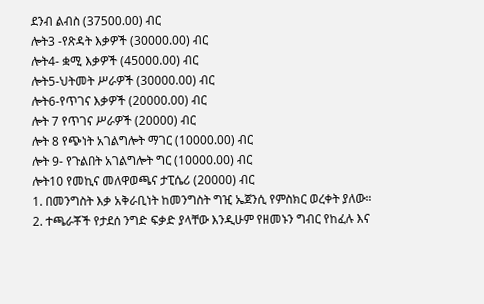ደንብ ልብስ (37500.00) ብር
ሎት3 -የጽዳት እቃዎች (30000.00) ብር
ሎት4- ቋሚ እቃዎች (45000.00) ብር
ሎት5-ህትመት ሥራዎች (30000.00) ብር
ሎት6-የጥገና እቃዎች (20000.00) ብር
ሎት 7 የጥገና ሥራዎች (20000) ብር
ሎት 8 የጭነት አገልግሎት ማገር (10000.00) ብር
ሎት 9- የጉልበት አገልግሎት ግር (10000.00) ብር
ሎት10 የመኪና መለዋወጫና ታፒሴሪ (20000) ብር
1. በመንግስት እቃ አቅራቢነት ከመንግስት ግዢ ኤጀንሲ የምስክር ወረቀት ያለው።
2. ተጫራቾች የታደሰ ንግድ ፍቃድ ያላቸው እንዲሁም የዘመኑን ግብር የከፈሉ እና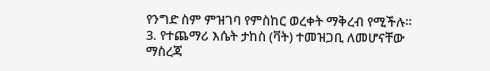የንግድ ስም ምዝገባ የምስከር ወረቀት ማቅረብ የሚችሉ።
3. የተጨማሪ እሴት ታከስ (ቫት) ተመዝጋቢ ለመሆናቸው ማስረጃ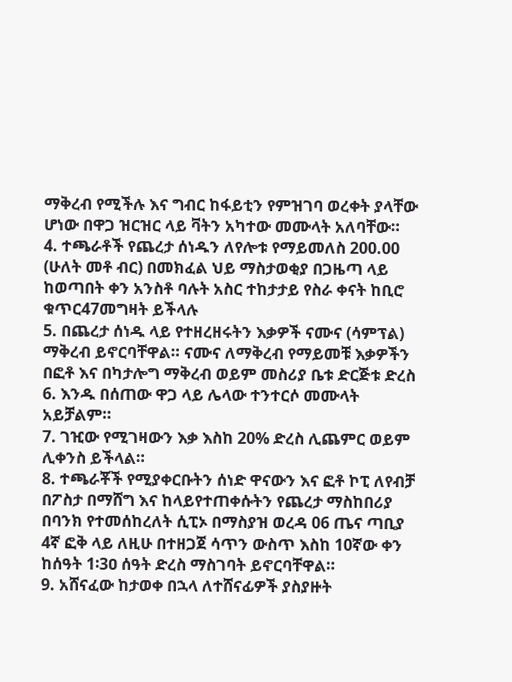ማቅረብ የሚችሉ እና ግብር ከፋይቲን የምዝገባ ወረቀት ያላቸው ሆነው በዋጋ ዝርዝር ላይ ቫትን አካተው መሙላት አለባቸው።
4. ተጫራቶች የጨረታ ሰነዱን ለየሎቱ የማይመለስ 200.00 (ሁለት መቶ ብር) በመክፈል ህይ ማስታወቂያ በጋዜጣ ላይ ከወጣበት ቀን አንስቶ ባሉት አስር ተከታታይ የስራ ቀናት ከቢሮ ቁጥር47መግዛት ይችላሉ
5. በጨረታ ሰነዱ ላይ የተዘረዘሩትን እቃዎች ናሙና (ሳምፕል) ማቅረብ ይኖርባቸዋል። ናሙና ለማቅረብ የማይመቹ እቃዎችን በፎቶ እና በካታሎግ ማቅረብ ወይም መስሪያ ቤቱ ድርጅቱ ድረስ
6. እንዱ በሰጠው ዋጋ ላይ ሌላው ተንተርሶ መሙላት አይቻልም።
7. ገዢው የሚገዛውን እቃ እስከ 20% ድረስ ሊጨምር ወይም ሊቀንስ ይችላል።
8. ተጫራቾች የሚያቀርቡትን ሰነድ ዋናውን እና ፎቶ ኮፒ ለየብቻ በፖስታ በማሸግ እና ከላይየተጠቀሱትን የጨረታ ማስከበሪያ በባንክ የተመሰከረለት ሲፒኦ በማስያዝ ወረዳ 06 ጤና ጣቢያ 4ኛ ፎቅ ላይ ለዚሁ በተዘጋጀ ሳጥን ውስጥ እስከ 10ኛው ቀን ከሰዓት 1፡3ዐ ሰዓት ድረስ ማስገባት ይኖርባቸዋል።
9. አሸናፈው ከታወቀ በኋላ ለተሸናፊዎች ያስያዙት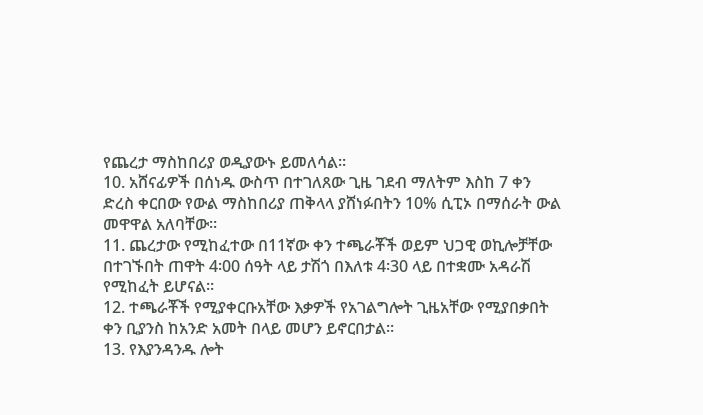የጨረታ ማስከበሪያ ወዲያውኑ ይመለሳል።
10. አሸናፊዎች በሰነዱ ውስጥ በተገለጸው ጊዜ ገደብ ማለትም እስከ 7 ቀን ድረስ ቀርበው የውል ማስከበሪያ ጠቅላላ ያሸነፉበትን 10% ሲፒኦ በማሰራት ውል መዋዋል አለባቸው፡፡
11. ጨረታው የሚከፈተው በ11ኛው ቀን ተጫራቾች ወይም ህጋዊ ወኪሎቻቸው በተገኙበት ጠዋት 4፡00 ሰዓት ላይ ታሽጎ በእለቱ 4፡30 ላይ በተቋሙ አዳራሽ የሚከፈት ይሆናል።
12. ተጫራቾች የሚያቀርቡአቸው እቃዎች የአገልግሎት ጊዜአቸው የሚያበቃበት ቀን ቢያንስ ከአንድ አመት በላይ መሆን ይኖርበታል።
13. የእያንዳንዱ ሎት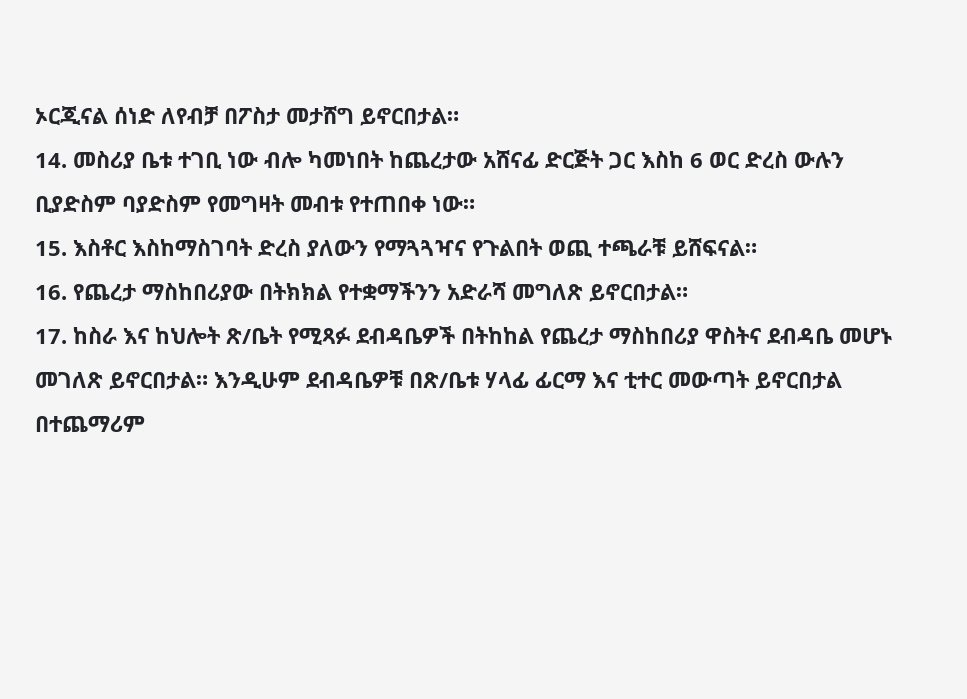ኦርጂናል ሰነድ ለየብቻ በፖስታ መታሸግ ይኖርበታል።
14. መስሪያ ቤቱ ተገቢ ነው ብሎ ካመነበት ከጨረታው አሸናፊ ድርጅት ጋር እስከ 6 ወር ድረስ ውሉን ቢያድስም ባያድስም የመግዛት መብቱ የተጠበቀ ነው።
15. እስቶር እስከማስገባት ድረስ ያለውን የማጓጓዣና የጉልበት ወጪ ተጫራቹ ይሸፍናል።
16. የጨረታ ማስከበሪያው በትክክል የተቋማችንን አድራሻ መግለጽ ይኖርበታል።
17. ከስራ እና ከህሎት ጽ/ቤት የሚጻፉ ደብዳቤዎች በትከከል የጨረታ ማስከበሪያ ዋስትና ደብዳቤ መሆኑ መገለጽ ይኖርበታል። እንዲሁም ደብዳቤዎቹ በጽ/ቤቱ ሃላፊ ፊርማ እና ቲተር መውጣት ይኖርበታል በተጨማሪም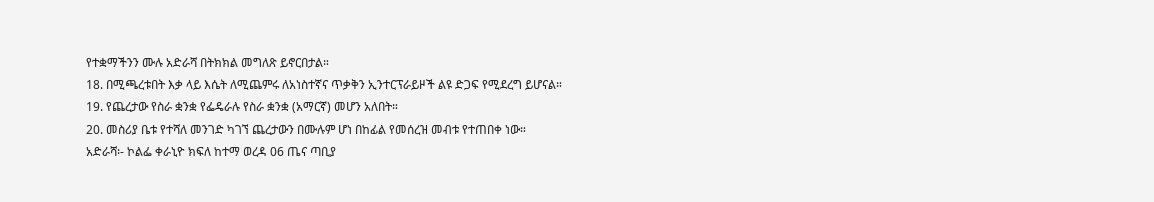የተቋማችንን ሙሉ አድራሻ በትክክል መግለጽ ይኖርበታል።
18. በሚጫረቱበት እቃ ላይ እሴት ለሚጨምሩ ለአነስተኛና ጥቃቅን ኢንተርፕራይዞች ልዩ ድጋፍ የሚደረግ ይሆናል።
19. የጨረታው የስራ ቋንቋ የፌዴራሉ የስራ ቋንቋ (አማርኛ) መሆን አለበት።
20. መስሪያ ቤቱ የተሻለ መንገድ ካገኘ ጨረታውን በሙሉም ሆነ በከፊል የመሰረዝ መብቱ የተጠበቀ ነው።
አድራሻ፡- ኮልፌ ቀራኒዮ ክፍለ ከተማ ወረዳ 06 ጤና ጣቢያ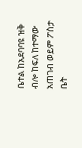ቤተል ከአደባባዩ ዝቅ ብሎ ከፍለ ከተማው አጠገብ ወይም ፖስታ ቤት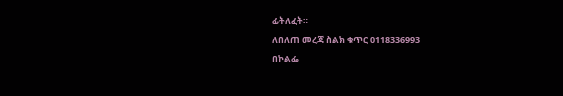ፊትለፈት።
ለበለጠ መረጃ ስልክ ቁጥር 0118336993
በኮልፌ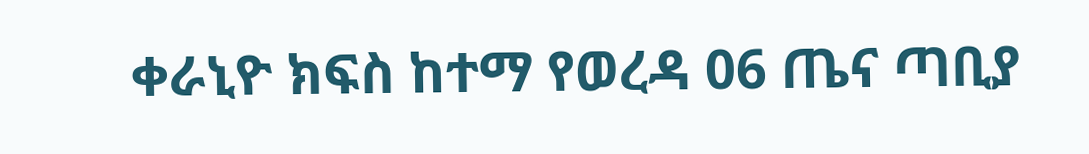ቀራኒዮ ክፍስ ከተማ የወረዳ 06 ጤና ጣቢያ